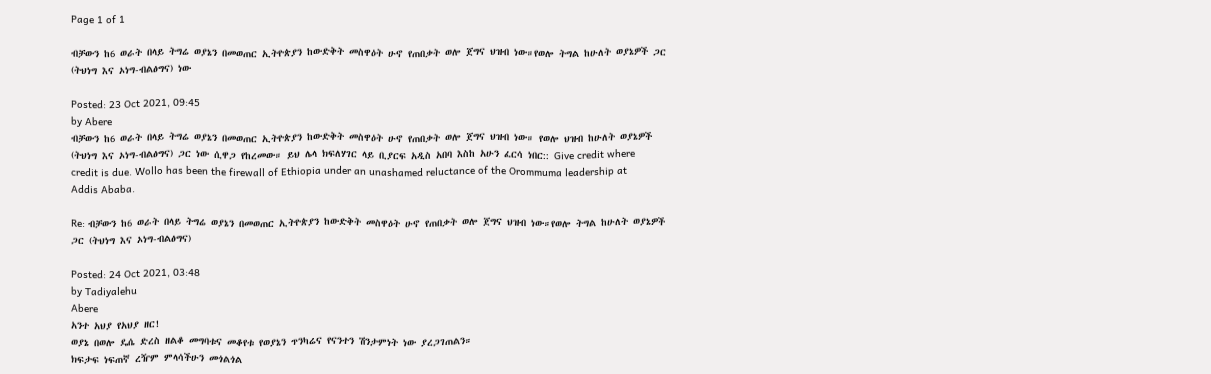Page 1 of 1

ብቻውን ከ6 ወራት በላይ ትግሬ ወያኔን በመወጠር ኢትዮጵያን ከውድቅት መስዋዕት ሁኖ የጠበቃት ወሎ ጀግና ህዝብ ነው።የወሎ ትግል ከሁለት ወያኔዎች ጋር (ትህነግ እና ኦነግ-ብልፅግና) ነው

Posted: 23 Oct 2021, 09:45
by Abere
ብቻውን ከ6 ወራት በላይ ትግሬ ወያኔን በመወጠር ኢትዮጵያን ከውድቅት መስዋዕት ሁኖ የጠበቃት ወሎ ጀግና ህዝብ ነው። የወሎ ህዝብ ከሁለት ወያኔዎች (ትህነግ እና ኦነግ-ብልፅግና) ጋር ነው ሲዋጋ የከረመው። ይህ ሌላ ክፍለሃገር ላይ ቢያርፍ አዲስ አበባ እስከ አሁን ፈርሳ ነበር:: Give credit where credit is due. Wollo has been the firewall of Ethiopia under an unashamed reluctance of the Orommuma leadership at Addis Ababa.

Re: ብቻውን ከ6 ወራት በላይ ትግሬ ወያኔን በመወጠር ኢትዮጵያን ከውድቅት መስዋዕት ሁኖ የጠበቃት ወሎ ጀግና ህዝብ ነው።የወሎ ትግል ከሁለት ወያኔዎች ጋር (ትህነግ እና ኦነግ-ብልፅግና)

Posted: 24 Oct 2021, 03:48
by Tadiyalehu
Abere
አንተ አህያ የአህያ ዘር!
ወያኔ በወሎ ዴሴ ድረስ ዘልቆ መግባቱና መቆየቱ የወያኔን ጥንካሬና የናንተን ሽንታምነት ነው ያረጋገጠልን።
ክፍታፍ ነፍጠኛ ረዥም ምላሳችሁን መጎልጎል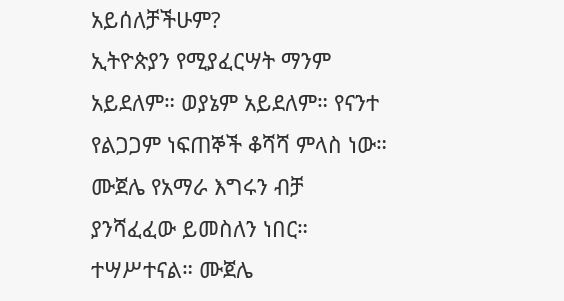አይሰለቻችሁም?
ኢትዮጵያን የሚያፈርሣት ማንም አይደለም። ወያኔም አይደለም። የናንተ የልጋጋም ነፍጠኞች ቆሻሻ ምላስ ነው።
ሙጀሌ የአማራ እግሩን ብቻ ያንሻፈፈው ይመስለን ነበር። ተሣሥተናል። ሙጀሌ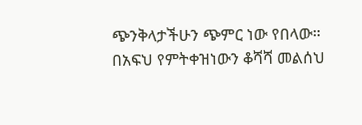ጭንቅላታችሁን ጭምር ነው የበላው።
በአፍህ የምትቀዝነውን ቆሻሻ መልሰህ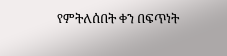የምትለሰበት ቀን በፍጥነት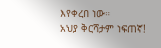እየቀረበ ነው።
አህያ ቅርሻታም ነፍጠኛ!